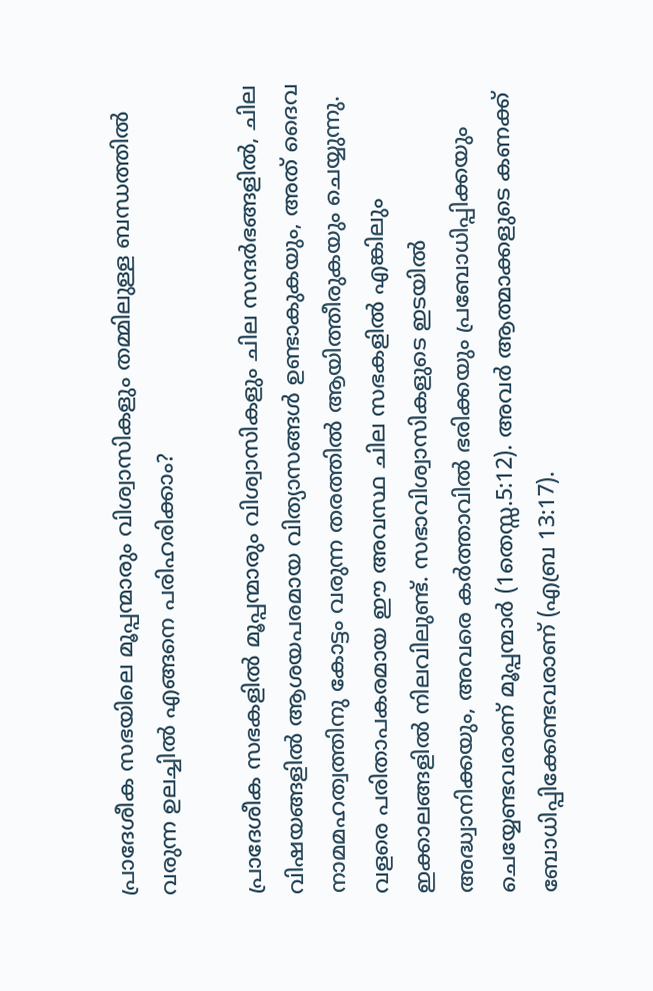പ്രാദേശീക സഭയിലെ മൂപ്പന്മാരും വിശ്വാസികളും തമ്മിലുള്ള ബന്ധത്തില്‍ വരുന്ന ഉലച്ചില്‍ എങ്ങനെ പരിഹരിക്കാം?

പ്രാദേശീക സഭകളില്‍ മൂപ്പന്മാരും വിശ്വാസികളും ചില സന്ദര്‍ഭങ്ങളില്‍, ചില വിഷയങ്ങളില്‍ ആശയപരമായ വിത്യാസങ്ങള്‍ ഉണ്ടാകുകയും, അത് ദൈവ നാമമഹത്വത്തിനു കോട്ടം വരുന്ന തരത്തില്‍ ആയിത്തീരുകയും ചെയ്യുന്നു.       വളരെ പരിതാപകരമായ ഈ അവസ്ഥ ചില സഭകളില്‍ എങ്കിലും ഇക്കാലങ്ങളില്‍ നിലവിലുണ്ട്. സഭാവിശ്വാസികളുടെ ഇടയില്‍ അദ്ധ്വാനിക്കയും, അവരെ കര്‍ത്താവില്‍ ഭരിക്കയും പ്രബോധിപ്പിക്കയും ചെയ്യേണ്ടവരാണ് മൂപ്പന്മാര്‍ (1തെസ്സ.5:12). അവര്‍ ആത്മാക്കളുടെ കണക്ക് ബോധിപ്പിക്കേണ്ടവരാണ് (എബ്ര 13:17).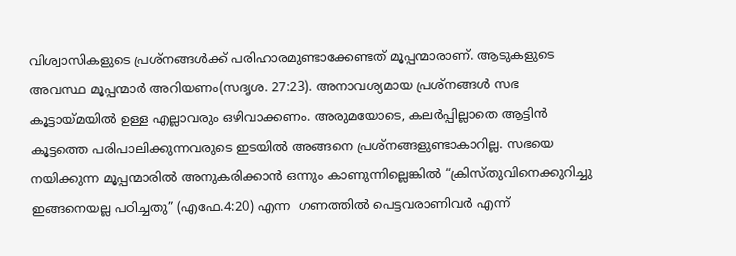വിശ്വാസികളുടെ പ്രശ്നങ്ങള്‍ക്ക് പരിഹാരമുണ്ടാക്കേണ്ടത് മൂപ്പന്മാരാണ്. ആടുകളുടെ അവസ്ഥ മൂപ്പന്മാര്‍ അറിയണം(സദൃശ. 27:23). അനാവശ്യമായ പ്രശ്നങ്ങള്‍ സഭ കൂട്ടായ്മയില്‍ ഉള്ള എല്ലാവരും ഒഴിവാക്കണം. അരുമയോടെ, കലര്‍പ്പില്ലാതെ ആട്ടിന്‍ കൂട്ടത്തെ പരിപാലിക്കുന്നവരുടെ ഇടയില്‍ അങ്ങനെ പ്രശ്നങ്ങളുണ്ടാകാറില്ല. സഭയെ നയിക്കുന്ന മൂപ്പന്മാരില്‍ അനുകരിക്കാന്‍ ഒന്നും കാണുന്നില്ലെങ്കില്‍ “ക്രിസ്തുവിനെക്കുറിച്ചു ഇങ്ങനെയല്ല പഠിച്ചതു” (എഫേ.4:20) എന്ന  ഗണത്തില്‍ പെട്ടവരാണിവര്‍ എന്ന്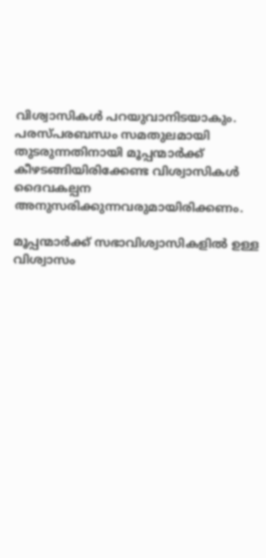വിശ്വാസികള്‍ പറയുവാനിടയാകും. പരസ്പരബന്ധം സമതുലമായി തുടരുന്നതിനായി മൂപ്പന്മാര്‍ക്ക് കീഴടങ്ങിയിരിക്കേണ്ട വിശ്വാസികള്‍ ദൈവകല്പന അനുസരിക്കുന്നവരുമായിരിക്കണം.

മൂപ്പന്മാര്‍ക്ക് സഭാവിശ്വാസികളില്‍ ഉള്ള വിശ്വാസം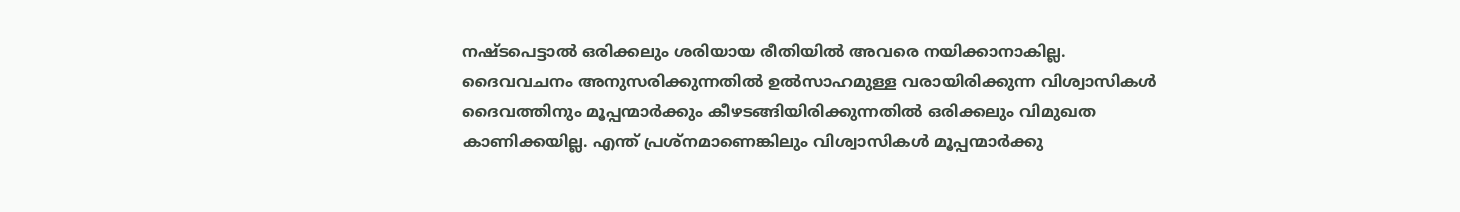നഷ്ടപെട്ടാല്‍ ഒരിക്കലും ശരിയായ രീതിയില്‍ അവരെ നയിക്കാനാകില്ല. ദൈവവചനം അനുസരിക്കുന്നതില്‍ ഉല്‍സാഹമുള്ള വരായിരിക്കുന്ന വിശ്വാസികള്‍ ദൈവത്തിനും മൂപ്പന്മാര്‍ക്കും കീഴടങ്ങിയിരിക്കുന്നതില്‍ ഒരിക്കലും വിമുഖത കാണിക്കയില്ല. എന്ത് പ്രശ്നമാണെങ്കിലും വിശ്വാസികള്‍ മൂപ്പന്മാര്‍ക്കു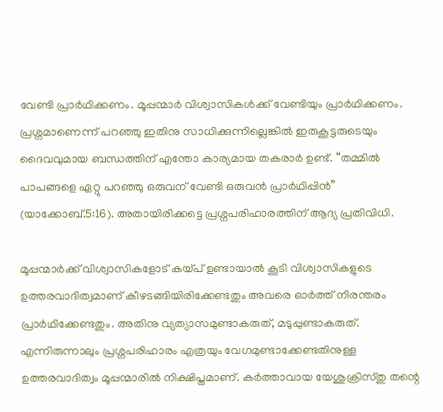വേണ്ടി പ്രാര്‍ഥിക്കണം. മൂപ്പന്മാര്‍ വിശ്വാസികള്‍ക്ക് വേണ്ടിയും പ്രാര്‍ഥിക്കണം. പ്രശ്നമാണെന്ന് പറഞ്ഞു ഇതിനു സാധിക്കുന്നില്ലെങ്കില്‍ ഇരുകൂട്ടരുടെയും ദൈവവുമായ ബന്ധത്തിന് എന്തോ കാര്യമായ തകരാര്‍ ഉണ്ട്. “തമ്മില്‍ പാപങ്ങളെ ഏറ്റു പറഞ്ഞു ഒരുവന് വേണ്ടി ഒരുവന്‍ പ്രാര്‍ഥിപ്പിന്‍” (യാക്കോബ്.5:16). അതായിരിക്കട്ടെ പ്രശ്നപരിഹാരത്തിന് ആദ്യ പ്രതിവിധി.

മൂപ്പന്മാര്‍ക്ക് വിശ്വാസികളോട് കയ്പ് ഉണ്ടായാല്‍ കൂടി വിശ്വാസികളുടെ ഉത്തരവാദിത്വമാണ്‌ കീഴടങ്ങിയിരിക്കേണ്ടതും അവരെ ഓര്‍ത്ത്‌ നിരന്തരം പ്രാര്‍ഥിക്കേണ്ടതും. അതിനു വ്യത്യാസമുണ്ടാകരുത്, മടുപ്പുണ്ടാകരുത്. എന്നിരുന്നാലും പ്രശ്നപരിഹാരം എത്രയും വേഗമുണ്ടാക്കേണ്ടതിനുള്ള ഉത്തരവാദിത്വം മൂപ്പന്മാരില്‍ നിക്ഷിപ്തമാണ്. കര്‍ത്താവായ യേശുക്രിസ്തു തന്റെ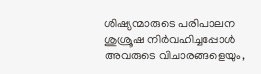ശിഷ്യന്മാരുടെ പരിപാലന ശുശ്രൂഷ നിര്‍വഹിച്ചപ്പോള്‍ അവരുടെ വിചാരങ്ങളെയും,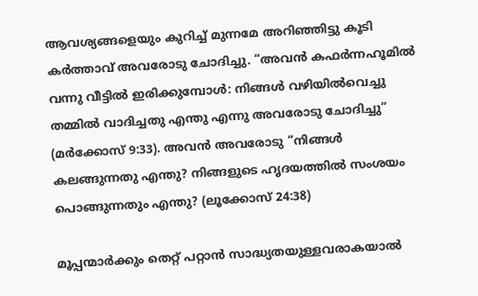ആവശ്യങ്ങളെയും കുറിച്ച് മുന്നമേ അറിഞ്ഞിട്ടു കൂടി കര്‍ത്താവ് അവരോടു ചോദിച്ചു. “അവൻ കഫർന്നഹൂമിൽ വന്നു വീട്ടിൽ ഇരിക്കുമ്പോൾ: നിങ്ങൾ വഴിയിൽവെച്ചു തമ്മിൽ വാദിച്ചതു എന്തു എന്നു അവരോടു ചോദിച്ചു” (മര്‍ക്കോസ് 9:33). അവൻ അവരോടു “നിങ്ങൾ കലങ്ങുന്നതു എന്തു? നിങ്ങളുടെ ഹൃദയത്തിൽ സംശയം പൊങ്ങുന്നതും എന്തു? (ലൂക്കോസ് 24:38)

മൂപ്പന്മാര്‍ക്കും തെറ്റ് പറ്റാന്‍ സാദ്ധ്യതയുള്ളവരാകയാല്‍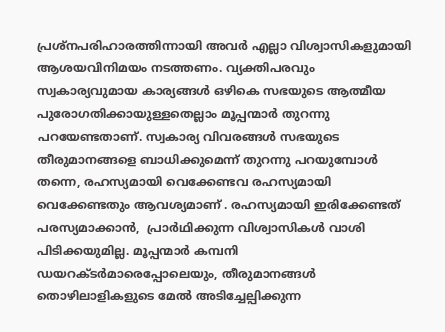പ്രശ്നപരിഹാരത്തിന്നായി അവര്‍ എല്ലാ വിശ്വാസികളുമായി ആശയവിനിമയം നടത്തണം. വ്യക്തിപരവും സ്വകാര്യവുമായ കാര്യങ്ങള്‍ ഒഴികെ സഭയുടെ ആത്മീയ പുരോഗതിക്കായുള്ളതെല്ലാം മൂപ്പന്മാര്‍ തുറന്നു പറയേണ്ടതാണ്. സ്വകാര്യ വിവരങ്ങള്‍ സഭയുടെ തീരുമാനങ്ങളെ ബാധിക്കുമെന്ന് തുറന്നു പറയുമ്പോള്‍ തന്നെ, രഹസ്യമായി വെക്കേണ്ടവ രഹസ്യമായി വെക്കേണ്ടതും ആവശ്യമാണ്‌ . രഹസ്യമായി ഇരിക്കേണ്ടത് പരസ്യമാക്കാന്‍,  പ്രാര്‍ഥിക്കുന്ന വിശ്വാസികള്‍ വാശി പിടിക്കയുമില്ല. മൂപ്പന്മാര്‍ കമ്പനി ഡയറക്ടര്‍മാരെപ്പോലെയും, തീരുമാനങ്ങള്‍ തൊഴിലാളികളുടെ മേല്‍ അടിച്ചേല്പിക്കുന്ന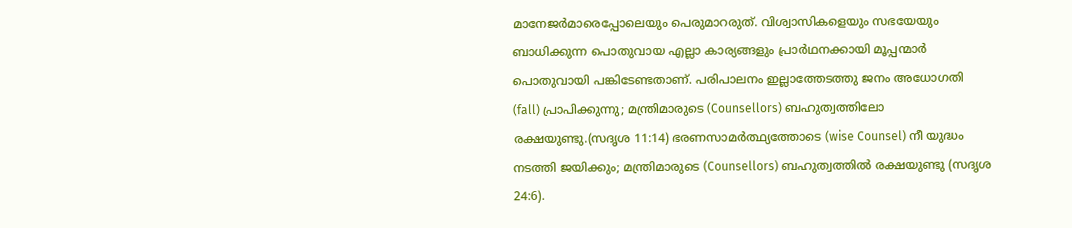മാനേജര്‍മാരെപ്പോലെയും പെരുമാറരുത്. വിശ്വാസികളെയും സഭയേയും ബാധിക്കുന്ന പൊതുവായ എല്ലാ കാര്യങ്ങളും പ്രാര്‍ഥനക്കായി മൂപ്പന്മാര്‍  പൊതുവായി പങ്കിടേണ്ടതാണ്. പരിപാലനം ഇല്ലാത്തേടത്തു ജനം അധോഗതി (fall) പ്രാപിക്കുന്നു; മന്ത്രിമാരുടെ (Counsellors) ബഹുത്വത്തിലോ രക്ഷയുണ്ടു.(സദൃശ 11:14) ഭരണസാമർത്ഥ്യത്തോടെ (wise Counsel) നീ യുദ്ധം നടത്തി ജയിക്കും; മന്ത്രിമാരുടെ (Counsellors) ബഹുത്വത്തിൽ രക്ഷയുണ്ടു (സദൃശ 24:6).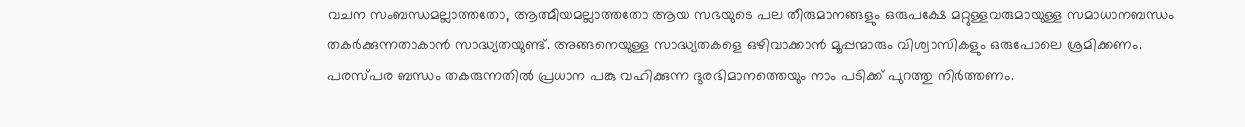വചന സംബന്ധമല്ലാത്തതോ, ആത്മീയമല്ലാത്തതോ ആയ സഭയുടെ പല തീരുമാനങ്ങളും ഒരുപക്ഷേ മറ്റുള്ളവരുമായുള്ള സമാധാനബന്ധം തകര്‍ക്കുന്നതാകാന്‍ സാദ്ധ്യതയുണ്ട്. അങ്ങനെയുള്ള സാദ്ധ്യതകളെ ഒഴിവാക്കാന്‍ മൂപ്പന്മാരും വിശ്വാസികളും ഒരുപോലെ ശ്രമിക്കണം. പരസ്പര ബന്ധം തകരുന്നതില്‍ പ്രധാന പങ്കു വഹിക്കുന്ന ദുരഭിമാനത്തെയും നാം പടിക്ക് പുറത്തു നിര്‍ത്തണം.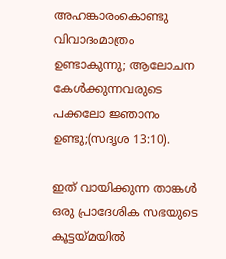അഹങ്കാരംകൊണ്ടു വിവാദംമാത്രം ഉണ്ടാകുന്നു; ആലോചന കേൾക്കുന്നവരുടെ പക്കലോ ജ്ഞാനം ഉണ്ടു;(സദൃശ 13:10).

ഇത് വായിക്കുന്ന താങ്കള്‍ ഒരു പ്രാദേശിക സഭയുടെ കൂട്ടയ്മയില്‍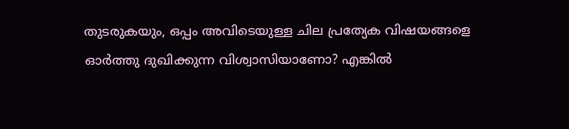തുടരുകയും, ഒപ്പം അവിടെയുള്ള ചില പ്രത്യേക വിഷയങ്ങളെ ഓര്‍ത്തു ദുഖിക്കുന്ന വിശ്വാസിയാണോ? എങ്കില്‍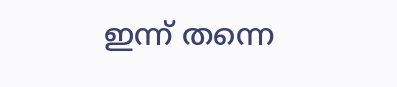ഇന്ന് തന്നെ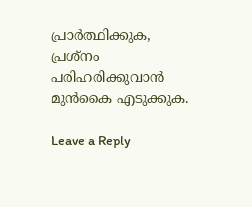പ്രാര്‍ത്ഥിക്കുക, പ്രശ്നം പരിഹരിക്കുവാന്‍ മുന്‍കൈ എടുക്കുക.

Leave a Reply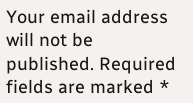Your email address will not be published. Required fields are marked *